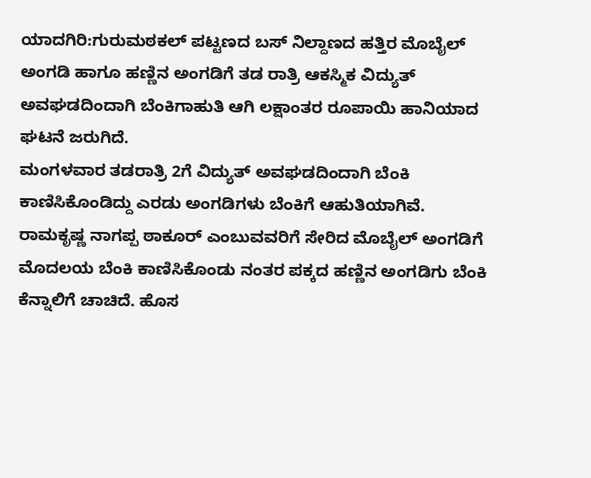ಯಾದಗಿರಿ:ಗುರುಮಠಕಲ್ ಪಟ್ಟಣದ ಬಸ್ ನಿಲ್ದಾಣದ ಹತ್ತಿರ ಮೊಬೈಲ್ ಅಂಗಡಿ ಹಾಗೂ ಹಣ್ಣಿನ ಅಂಗಡಿಗೆ ತಡ ರಾತ್ರಿ ಆಕಸ್ಮಿಕ ವಿದ್ಯುತ್ ಅವಘಡದಿಂದಾಗಿ ಬೆಂಕಿಗಾಹುತಿ ಆಗಿ ಲಕ್ಷಾಂತರ ರೂಪಾಯಿ ಹಾನಿಯಾದ ಘಟನೆ ಜರುಗಿದೆ.
ಮಂಗಳವಾರ ತಡರಾತ್ರಿ 2ಗೆ ವಿದ್ಯುತ್ ಅವಘಡದಿಂದಾಗಿ ಬೆಂಕಿ ಕಾಣಿಸಿಕೊಂಡಿದ್ದು ಎರಡು ಅಂಗಡಿಗಳು ಬೆಂಕಿಗೆ ಆಹುತಿಯಾಗಿವೆ.
ರಾಮಕೃಷ್ಣ ನಾಗಪ್ಪ ಠಾಕೂರ್ ಎಂಬುವವರಿಗೆ ಸೇರಿದ ಮೊಬೈಲ್ ಅಂಗಡಿಗೆ ಮೊದಲಯ ಬೆಂಕಿ ಕಾಣಿಸಿಕೊಂಡು ನಂತರ ಪಕ್ಕದ‌ ಹಣ್ಣಿನ ಅಂಗಡಿಗು ಬೆಂಕಿ ಕೆನ್ನಾಲಿಗೆ ಚಾಚಿದೆ. ಹೊಸ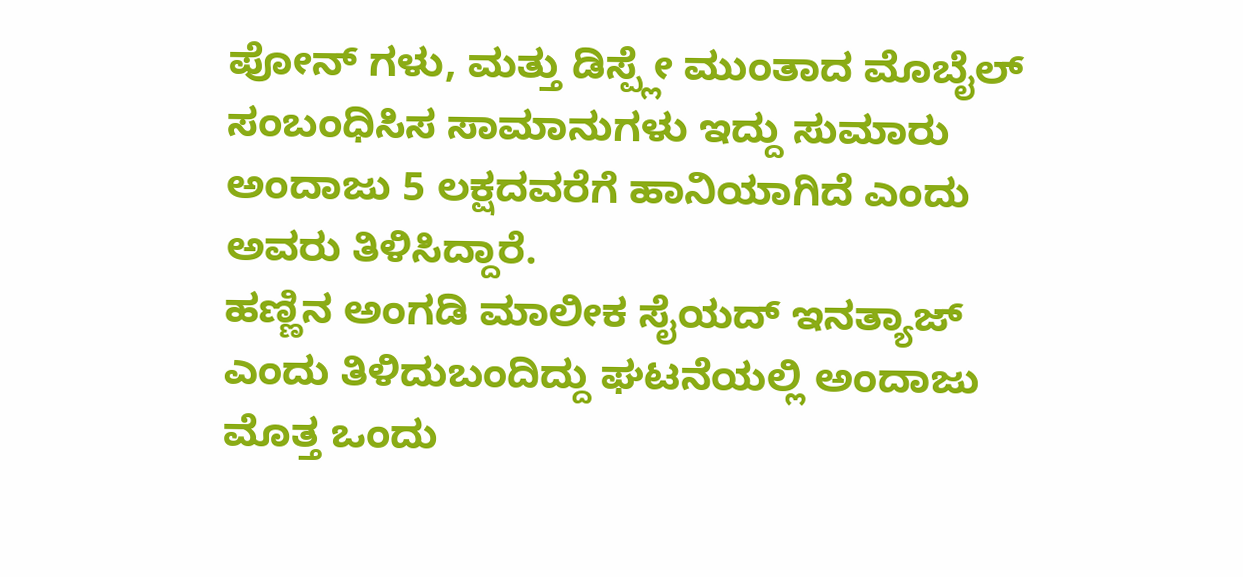ಪೋನ್ ಗಳು, ಮತ್ತು ಡಿಸ್ಪ್ಲೇ ಮುಂತಾದ ಮೊಬೈಲ್ ಸಂಬಂಧಿಸಿಸ ಸಾಮಾನುಗಳು ಇದ್ದು ಸುಮಾರು ಅಂದಾಜು 5 ಲಕ್ಷದವರೆಗೆ ಹಾನಿಯಾಗಿದೆ ಎಂದು ಅವರು ತಿಳಿಸಿದ್ದಾರೆ.
ಹಣ್ಣಿನ ಅಂಗಡಿ ಮಾಲೀಕ ಸೈಯದ್ ಇನತ್ಯಾಜ್ ಎಂದು ತಿಳಿದುಬಂದಿದ್ದು ಘಟನೆಯಲ್ಲಿ ಅಂದಾಜು ಮೊತ್ತ ಒಂದು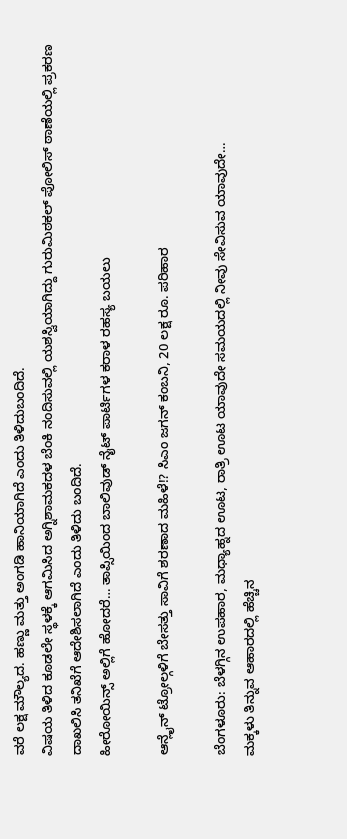ವರೆ ಲಕ್ಷ ಮೌಲ್ಯದ. ಹಣ್ಣು ಮತ್ತು ಅಂಗಡಿ ಹಾನಿಯಾಗಿದೆ ಎಂದು ತಿಳಿದುಬಂದಿದೆ.
ವಿಷಯ ತಿಳಿದ ಕೂಡಲೇ ಸ್ಥಳಕ್ಕೆ ಆಗಮಿಸಿದ ಅಗ್ನಿಶಾಮಕದಳ ಬೆಂಕಿ ನಂದಿಸುವಲ್ಲಿ ಯಶಸ್ವಿಯಾಗಿದ್ದು ಗುರುಮಿಠಕಲ್ ಪೋಲಿಸ್ ಠಾಣೆಯಲ್ಲಿ‌ ಪ್ರಕರಣ ದಾಖಲಿಸಿ ತನಿಖೆಗೆ ಆದೇಶಿಸಲಾಗಿದೆ ಎಂದು ತಿಳಿದು ಬಂದಿದೆ.
ಹೀರೋಯಿನ್ಸ್ ಅಲ್ಲಿಗೆ ಹೋದರೆ… ತಾಪ್ಸಿಯಿಂದ ಬಾಲಿವುಡ್ ನೈಟ್ ಪಾರ್ಟಿಗಳ ಕರಾಳ ರಹಸ್ಯ ಬಯಲು

ಆನ್ಲೈನ್ ಟ್ರೋಲ್ಗಳಿಗೆ ಬೇಸತ್ತು ಸಾವಿಗೆ ಶರಣಾದ ಮಹಿಳೆ!? ಸಿಎಂ ಜಗನ್ ಕಂಬನಿ, 20 ಲಕ್ಷ ರೂ. ಪರಿಹಾರ

ಬೆಂಗಳೂರು: ಬೆಳಗ್ಗಿನ ಉಪಹಾರ, ಮಧ್ಯಾಹ್ನದ ಊಟ, ರಾತ್ರಿ ಊಟ ಯಾವುದೇ ಸಮಯದಲ್ಲಿ ನೀವು ಸೇವಿಸುವ ಯಾವುದೇ…
ಮಕ್ಕಳು ತಿನ್ನುವ ಆಹಾರದಲ್ಲಿ ಹೆಚ್ಚಿನ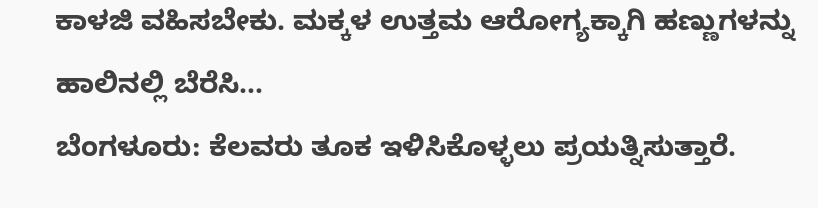ಕಾಳಜಿ ವಹಿಸಬೇಕು. ಮಕ್ಕಳ ಉತ್ತಮ ಆರೋಗ್ಯಕ್ಕಾಗಿ ಹಣ್ಣುಗಳನ್ನು ಹಾಲಿನಲ್ಲಿ ಬೆರೆಸಿ…
ಬೆಂಗಳೂರು: ಕೆಲವರು ತೂಕ ಇಳಿಸಿಕೊಳ್ಳಲು ಪ್ರಯತ್ನಿಸುತ್ತಾರೆ.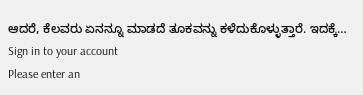ಆದರೆ, ಕೆಲವರು ಏನನ್ನೂ ಮಾಡದೆ ತೂಕವನ್ನು ಕಳೆದುಕೊಳ್ಳುತ್ತಾರೆ. ಇದಕ್ಕೆ…
Sign in to your account
Please enter an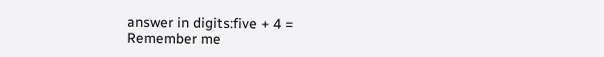answer in digits:five + 4 =
Remember me